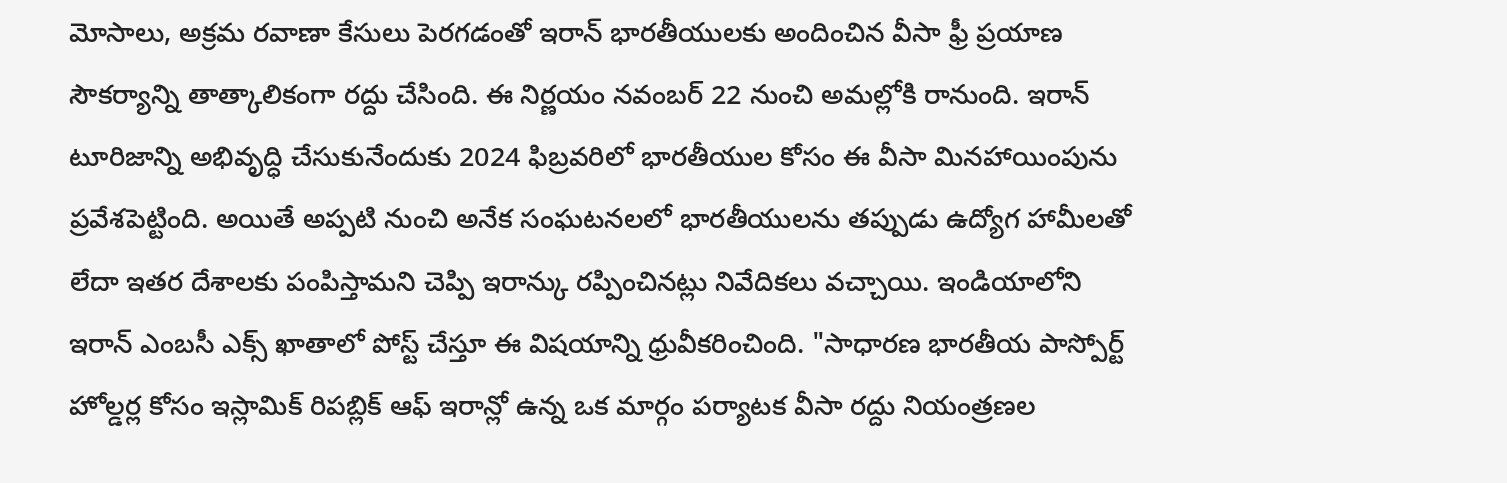మోసాలు, అక్రమ రవాణా కేసులు పెరగడంతో ఇరాన్ భారతీయులకు అందించిన వీసా ఫ్రీ ప్రయాణ సౌకర్యాన్ని తాత్కాలికంగా రద్దు చేసింది. ఈ నిర్ణయం నవంబర్ 22 నుంచి అమల్లోకి రానుంది. ఇరాన్ టూరిజాన్ని అభివృద్ధి చేసుకునేందుకు 2024 ఫిబ్రవరిలో భారతీయుల కోసం ఈ వీసా మినహాయింపును ప్రవేశపెట్టింది. అయితే అప్పటి నుంచి అనేక సంఘటనలలో భారతీయులను తప్పుడు ఉద్యోగ హామీలతో లేదా ఇతర దేశాలకు పంపిస్తామని చెప్పి ఇరాన్కు రప్పించినట్లు నివేదికలు వచ్చాయి. ఇండియాలోని ఇరాన్ ఎంబసీ ఎక్స్ ఖాతాలో పోస్ట్ చేస్తూ ఈ విషయాన్ని ధ్రువీకరించింది. "సాధారణ భారతీయ పాస్పోర్ట్ హోల్డర్ల కోసం ఇస్లామిక్ రిపబ్లిక్ ఆఫ్ ఇరాన్లో ఉన్న ఒక మార్గం పర్యాటక వీసా రద్దు నియంత్రణల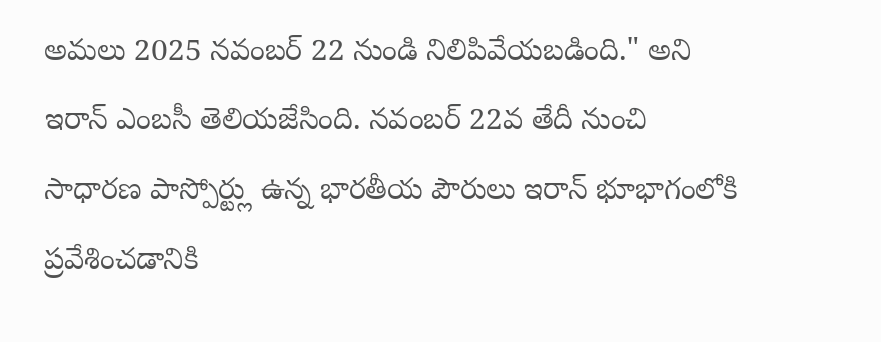అమలు 2025 నవంబర్ 22 నుండి నిలిపివేయబడింది." అని ఇరాన్ ఎంబసీ తెలియజేసింది. నవంబర్ 22వ తేదీ నుంచి సాధారణ పాస్పోర్ట్లు ఉన్న భారతీయ పౌరులు ఇరాన్ భూభాగంలోకి ప్రవేశించడానికి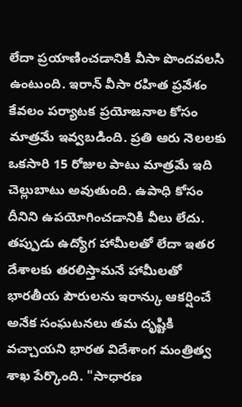లేదా ప్రయాణించడానికి వీసా పొందవలసి ఉంటుంది. ఇరాన్ వీసా రహిత ప్రవేశం కేవలం పర్యాటక ప్రయోజనాల కోసం మాత్రమే ఇవ్వబడింది. ప్రతి ఆరు నెలలకు ఒకసారి 15 రోజుల పాటు మాత్రమే ఇది చెల్లుబాటు అవుతుంది. ఉపాధి కోసం దీనిని ఉపయోగించడానికి వీలు లేదు. తప్పుడు ఉద్యోగ హామీలతో లేదా ఇతర దేశాలకు తరలిస్తామనే హామీలతో భారతీయ పౌరులను ఇరాన్కు ఆకర్షించే అనేక సంఘటనలు తమ దృష్టికి వచ్చాయని భారత విదేశాంగ మంత్రిత్వ శాఖ పేర్కొంది. "సాధారణ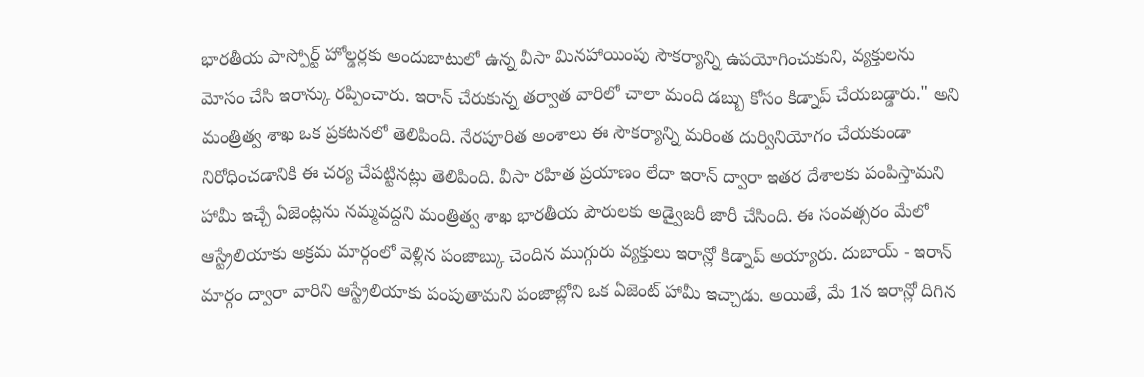భారతీయ పాస్పోర్ట్ హోల్డర్లకు అందుబాటులో ఉన్న వీసా మినహాయింపు సౌకర్యాన్ని ఉపయోగించుకుని, వ్యక్తులను మోసం చేసి ఇరాన్కు రప్పించారు. ఇరాన్ చేరుకున్న తర్వాత వారిలో చాలా మంది డబ్బు కోసం కిడ్నాప్ చేయబడ్డారు." అని మంత్రిత్వ శాఖ ఒక ప్రకటనలో తెలిపింది. నేరపూరిత అంశాలు ఈ సౌకర్యాన్ని మరింత దుర్వినియోగం చేయకుండా నిరోధించడానికి ఈ చర్య చేపట్టినట్లు తెలిపింది. వీసా రహిత ప్రయాణం లేదా ఇరాన్ ద్వారా ఇతర దేశాలకు పంపిస్తామని హామీ ఇచ్చే ఏజెంట్లను నమ్మవద్దని మంత్రిత్వ శాఖ భారతీయ పౌరులకు అడ్వైజరీ జారీ చేసింది. ఈ సంవత్సరం మేలో ఆస్ట్రేలియాకు అక్రమ మార్గంలో వెళ్లిన పంజాబ్కు చెందిన ముగ్గురు వ్యక్తులు ఇరాన్లో కిడ్నాప్ అయ్యారు. దుబాయ్ - ఇరాన్ మార్గం ద్వారా వారిని ఆస్ట్రేలియాకు పంపుతామని పంజాబ్లోని ఒక ఏజెంట్ హామీ ఇచ్చాడు. అయితే, మే 1న ఇరాన్లో దిగిన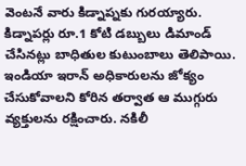వెంటనే వారు కిడ్నాప్నకు గురయ్యారు. కిడ్నాపర్లు రూ.1 కోటి డబ్బులు డిమాండ్ చేసినట్లు బాధితుల కుటుంబాలు తెలిపాయి. ఇండియా ఇరాన్ అధికారులను జోక్యం చేసుకోవాలని కోరిన తర్వాత ఆ ముగ్గురు వ్యక్తులను రక్షించారు. నకిలీ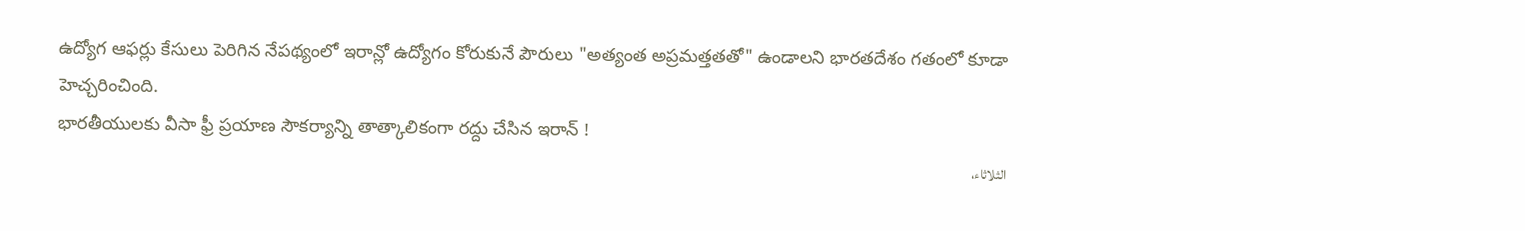ఉద్యోగ ఆఫర్లు కేసులు పెరిగిన నేపథ్యంలో ఇరాన్లో ఉద్యోగం కోరుకునే పౌరులు "అత్యంత అప్రమత్తతతో" ఉండాలని భారతదేశం గతంలో కూడా హెచ్చరించింది.
భారతీయులకు వీసా ఫ్రీ ప్రయాణ సౌకర్యాన్ని తాత్కాలికంగా రద్దు చేసిన ఇరాన్ !
الثلاثاء،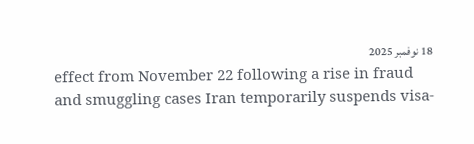18 نوفمبر 2025
effect from November 22 following a rise in fraud and smuggling cases Iran temporarily suspends visa-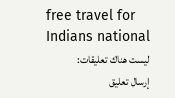free travel for Indians national
ليست هناك تعليقات:
إرسال تعليق